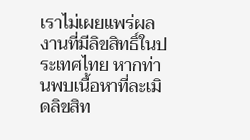เราไม่เผยแพร่ผลงานที่มีลิขสิทธิ์ในประเทศไทย หากท่านพบเนื้อหาที่ละเมิดลิขสิท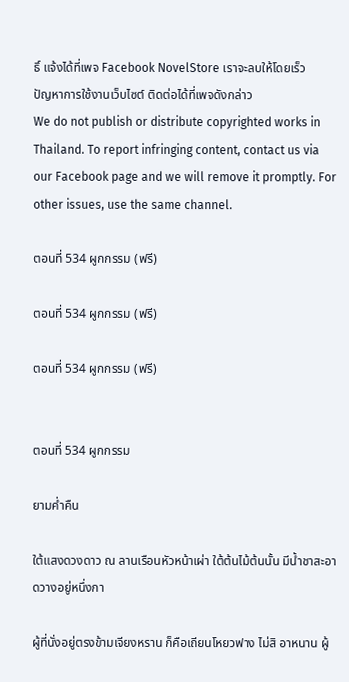ธิ์ แจ้งได้ที่เพจ Facebook NovelStore เราจะลบให้โดยเร็ว
ปัญหาการใช้งานเว็บไซต์ ติดต่อได้ที่เพจดังกล่าว
We do not publish or distribute copyrighted works in Thailand. To report infringing content, contact us via our Facebook page and we will remove it promptly. For other issues, use the same channel.

ตอนที่ 534 ผูกกรรม (ฟรี)

ตอนที่ 534 ผูกกรรม (ฟรี)

ตอนที่ 534 ผูกกรรม (ฟรี)


ตอนที่ 534 ผูกกรรม

ยามค่ำคืน

ใต้แสงดวงดาว ณ ลานเรือนหัวหน้าเผ่า ใต้ต้นไม้ต้นนั้น มีน้ำชาสะอาดวางอยู่หนึ่งกา

ผู้ที่นั่งอยู่ตรงข้ามเจียงหราน ก็คือเถียนโหยวฟาง ไม่สิ อาหนาน ผู้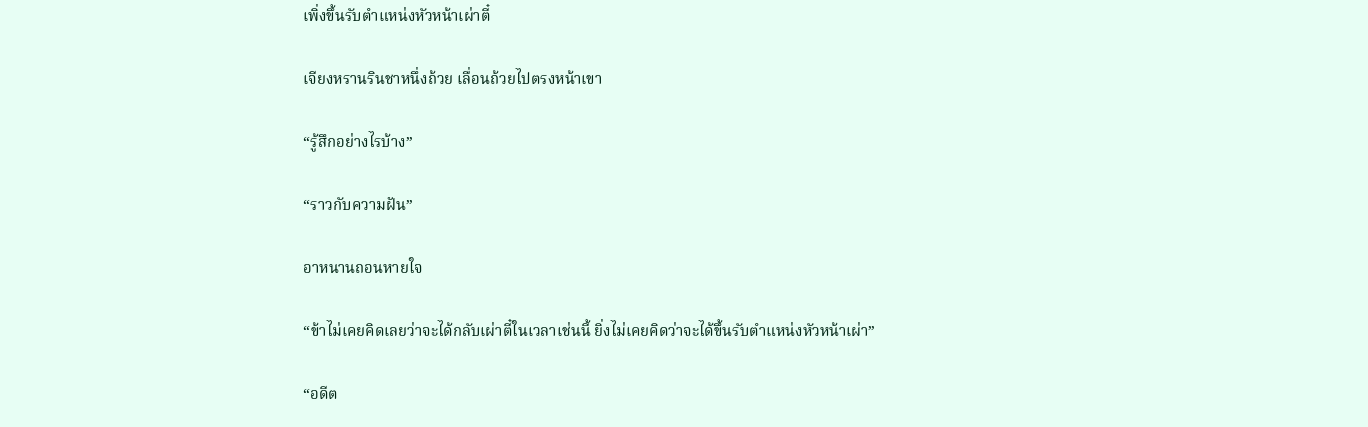เพิ่งขึ้นรับตำแหน่งหัวหน้าเผ่าตี๋

เจียงหรานรินชาหนึ่งถ้วย เลื่อนถ้วยไปตรงหน้าเขา

“รู้สึกอย่างไรบ้าง”

“ราวกับความฝัน”

อาหนานถอนหายใจ

“ข้าไม่เคยคิดเลยว่าจะได้กลับเผ่าตี๋ในเวลาเช่นนี้ ยิ่งไม่เคยคิดว่าจะได้ขึ้นรับตำแหน่งหัวหน้าเผ่า”

“อดีต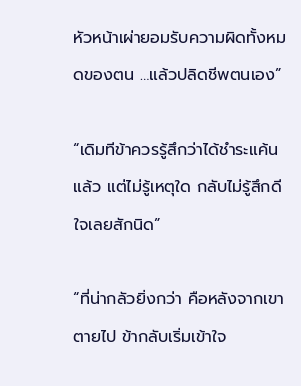หัวหน้าเผ่ายอมรับความผิดทั้งหมดของตน …แล้วปลิดชีพตนเอง”

“เดิมทีข้าควรรู้สึกว่าได้ชำระแค้นแล้ว แต่ไม่รู้เหตุใด กลับไม่รู้สึกดีใจเลยสักนิด”

“ที่น่ากลัวยิ่งกว่า คือหลังจากเขาตายไป ข้ากลับเริ่มเข้าใจ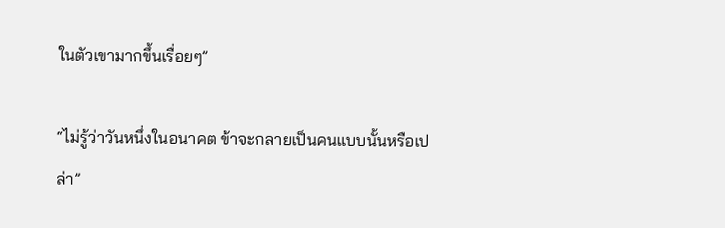ในตัวเขามากขึ้นเรื่อยๆ”

“ไม่รู้ว่าวันหนึ่งในอนาคต ข้าจะกลายเป็นคนแบบนั้นหรือเปล่า”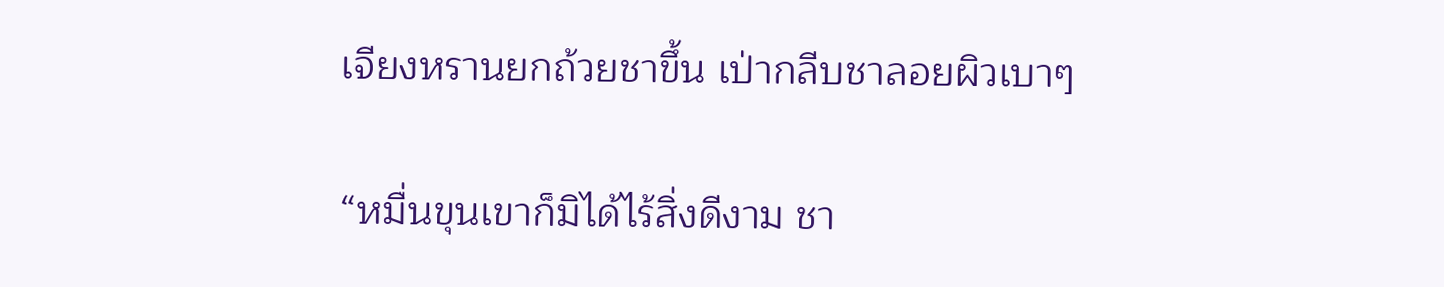เจียงหรานยกถ้วยชาขึ้น เป่ากลีบชาลอยผิวเบาๆ

“หมื่นขุนเขาก็มิได้ไร้สิ่งดีงาม ชา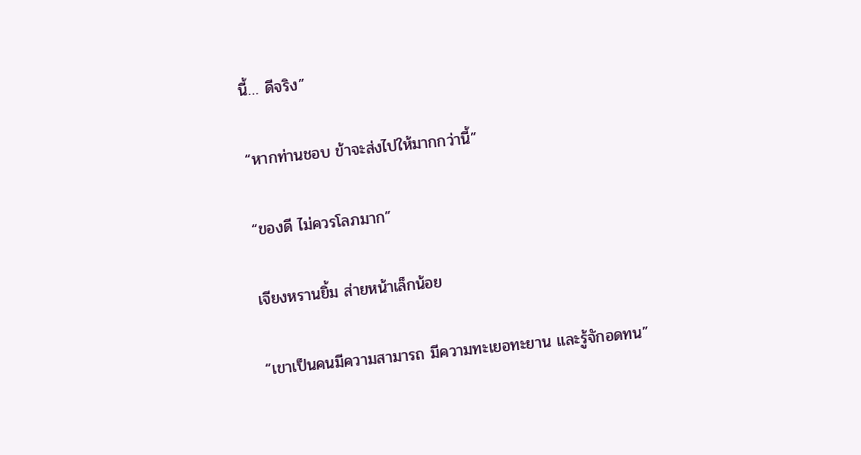นี้… ดีจริง”

“หากท่านชอบ ข้าจะส่งไปให้มากกว่านี้”

“ของดี ไม่ควรโลภมาก”

เจียงหรานยิ้ม ส่ายหน้าเล็กน้อย

“เขาเป็นคนมีความสามารถ มีความทะเยอทะยาน และรู้จักอดทน”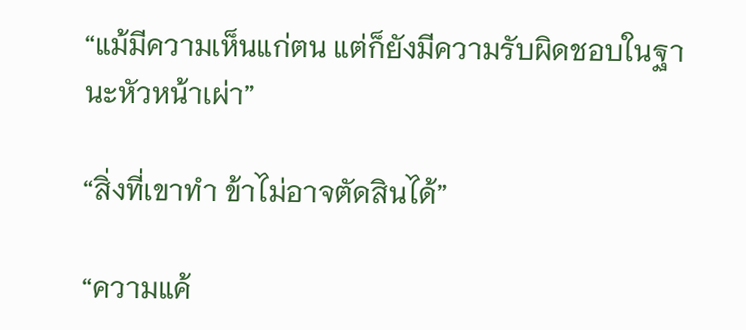“แม้มีความเห็นแก่ตน แต่ก็ยังมีความรับผิดชอบในฐานะหัวหน้าเผ่า”

“สิ่งที่เขาทำ ข้าไม่อาจตัดสินได้”

“ความแค้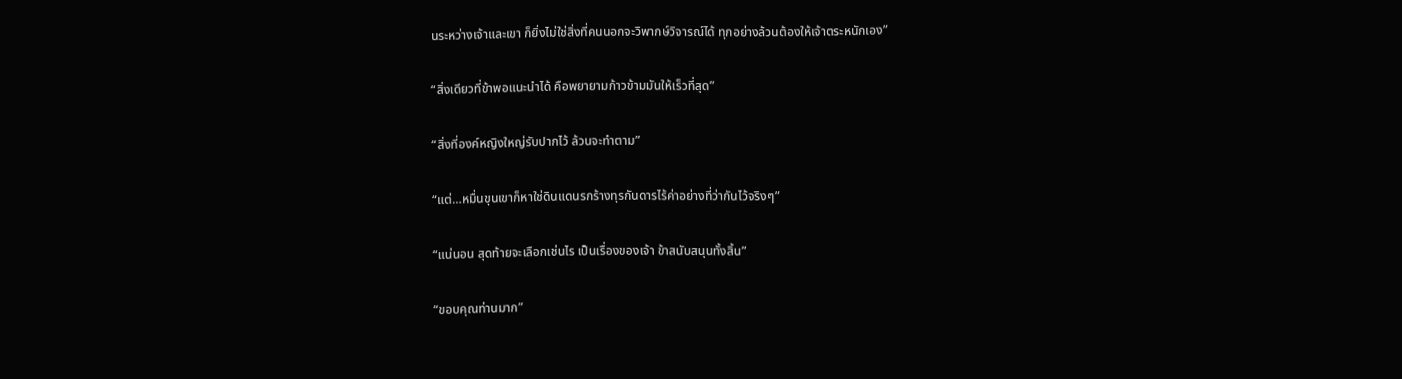นระหว่างเจ้าและเขา ก็ยิ่งไม่ใช่สิ่งที่คนนอกจะวิพากษ์วิจารณ์ได้ ทุกอย่างล้วนต้องให้เจ้าตระหนักเอง”

“สิ่งเดียวที่ข้าพอแนะนำได้ คือพยายามก้าวข้ามมันให้เร็วที่สุด”

“สิ่งที่องค์หญิงใหญ่รับปากไว้ ล้วนจะทำตาม”

“แต่…หมื่นขุนเขาก็หาใช่ดินแดนรกร้างทุรกันดารไร้ค่าอย่างที่ว่ากันไว้จริงๆ”

“แน่นอน สุดท้ายจะเลือกเช่นไร เป็นเรื่องของเจ้า ข้าสนับสนุนทั้งสิ้น”

“ขอบคุณท่านมาก”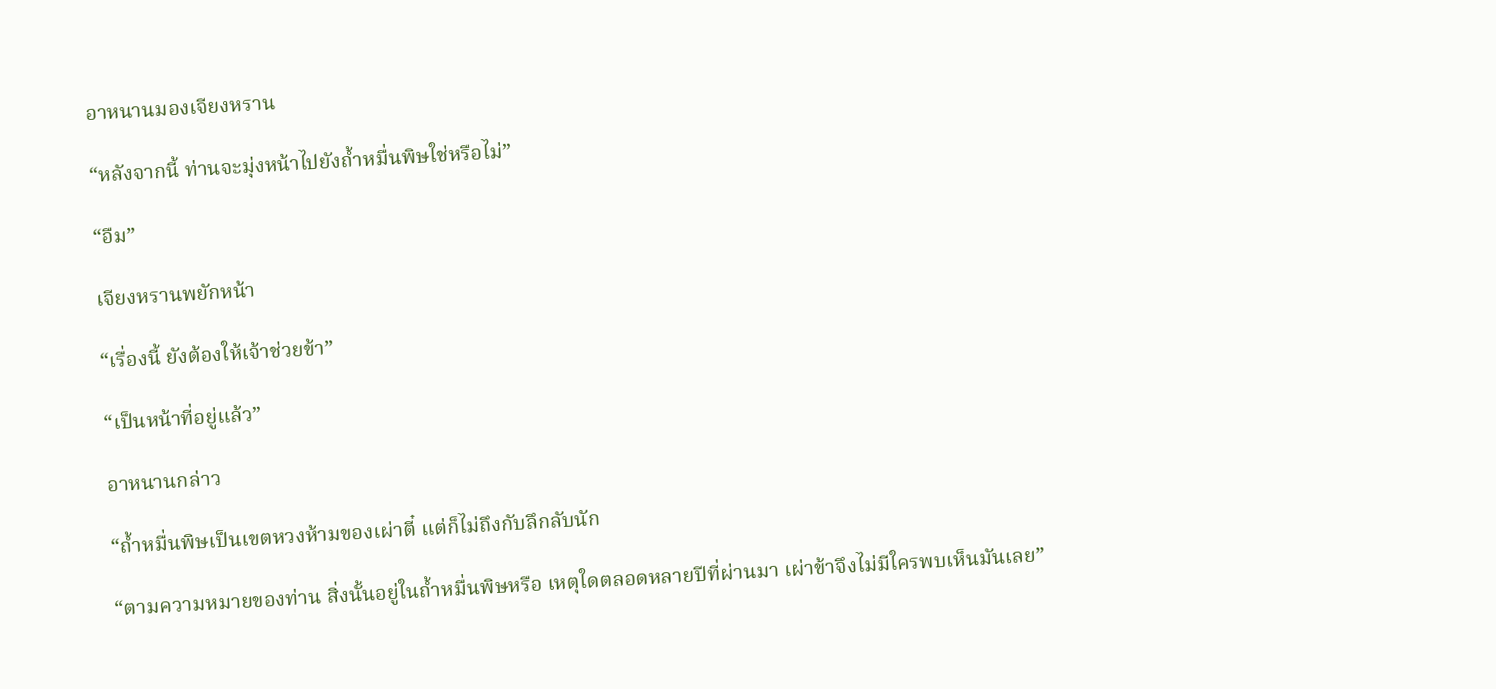อาหนานมองเจียงหราน

“หลังจากนี้ ท่านจะมุ่งหน้าไปยังถ้ำหมื่นพิษใช่หรือไม่”

“อืม”

เจียงหรานพยักหน้า

“เรื่องนี้ ยังต้องให้เจ้าช่วยข้า”

“เป็นหน้าที่อยู่แล้ว”

อาหนานกล่าว

“ถ้ำหมื่นพิษเป็นเขตหวงห้ามของเผ่าตี๋ แต่ก็ไม่ถึงกับลึกลับนัก

“ตามความหมายของท่าน สิ่งนั้นอยู่ในถ้ำหมื่นพิษหรือ เหตุใดตลอดหลายปีที่ผ่านมา เผ่าข้าจึงไม่มีใครพบเห็นมันเลย”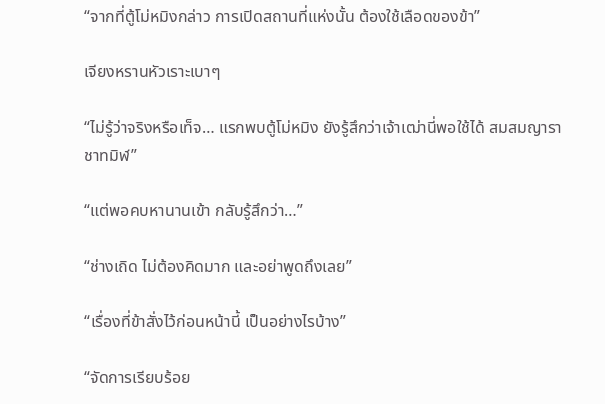“จากที่ตู้โม่หมิงกล่าว การเปิดสถานที่แห่งนั้น ต้องใช้เลือดของข้า”

เจียงหรานหัวเราะเบาๆ

“ไม่รู้ว่าจริงหรือเท็จ… แรกพบตู้โม่หมิง ยังรู้สึกว่าเจ้าเฒ่านี่พอใช้ได้ สมสมญาราชาทมิฬ”

“แต่พอคบหานานเข้า กลับรู้สึกว่า…”

“ช่างเถิด ไม่ต้องคิดมาก และอย่าพูดถึงเลย”

“เรื่องที่ข้าสั่งไว้ก่อนหน้านี้ เป็นอย่างไรบ้าง”

“จัดการเรียบร้อย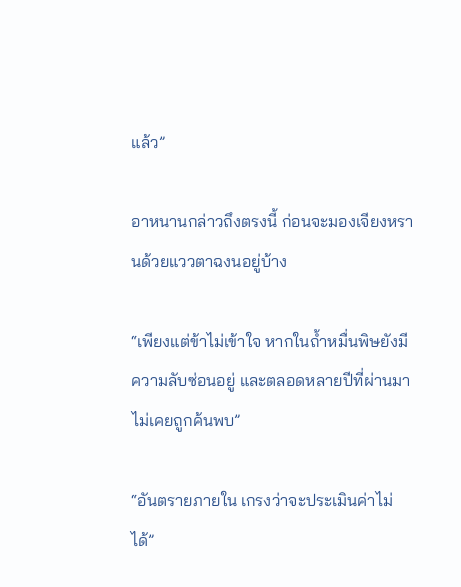แล้ว”

อาหนานกล่าวถึงตรงนี้ ก่อนจะมองเจียงหรานด้วยแววตาฉงนอยู่บ้าง

“เพียงแต่ข้าไม่เข้าใจ หากในถ้ำหมื่นพิษยังมีความลับซ่อนอยู่ และตลอดหลายปีที่ผ่านมาไม่เคยถูกค้นพบ”

“อันตรายภายใน เกรงว่าจะประเมินค่าไม่ได้”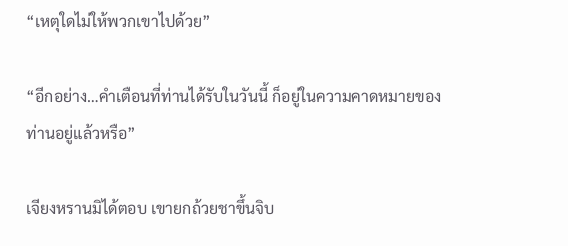“เหตุใดไม่ให้พวกเขาไปด้วย”

“อีกอย่าง…คำเตือนที่ท่านได้รับในวันนี้ ก็อยู่ในความคาดหมายของท่านอยู่แล้วหรือ”

เจียงหรานมิได้ตอบ เขายกถ้วยชาขึ้นจิบ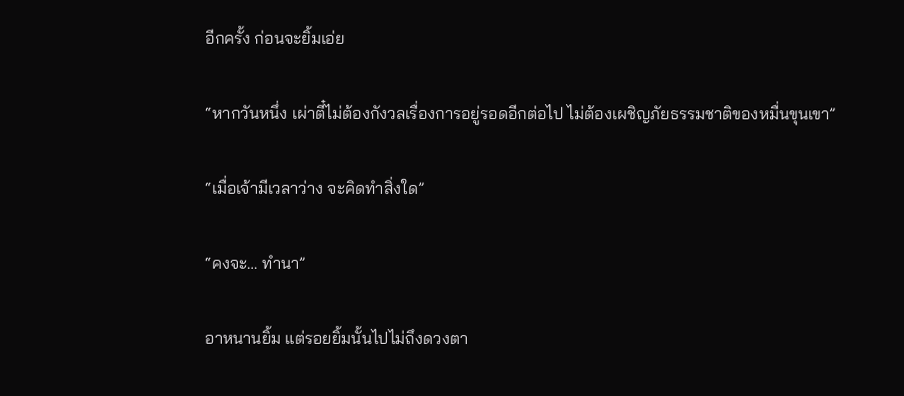อีกครั้ง ก่อนจะยิ้มเอ่ย

“หากวันหนึ่ง เผ่าตี๋ไม่ต้องกังวลเรื่องการอยู่รอดอีกต่อไป ไม่ต้องเผชิญภัยธรรมชาติของหมื่นขุนเขา”

“เมื่อเจ้ามีเวลาว่าง จะคิดทำสิ่งใด”

“คงจะ… ทำนา”

อาหนานยิ้ม แต่รอยยิ้มนั้นไปไม่ถึงดวงตา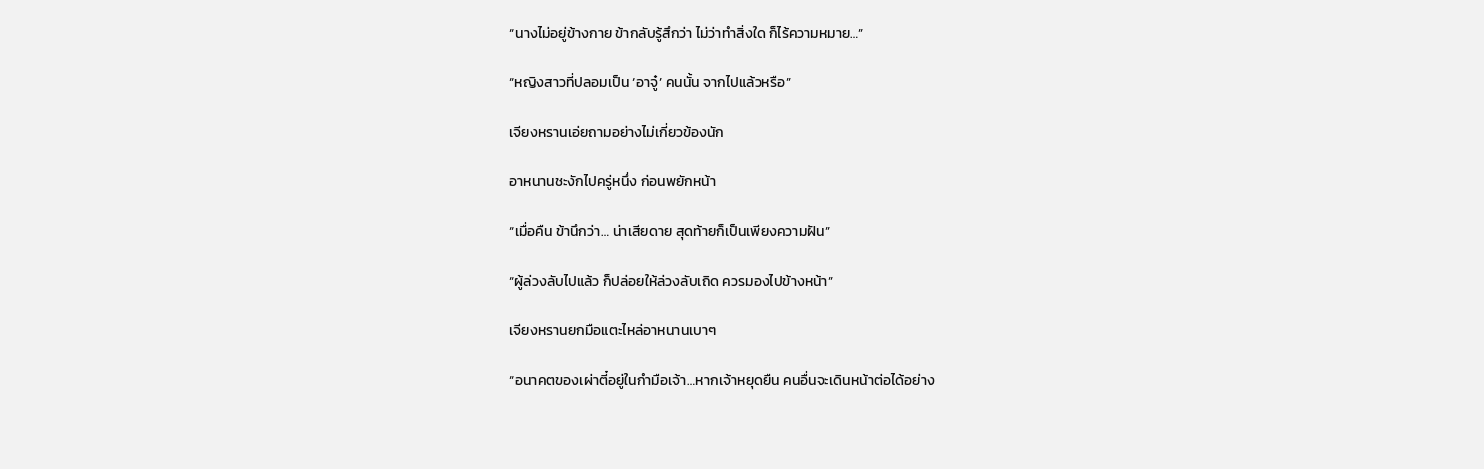“นางไม่อยู่ข้างกาย ข้ากลับรู้สึกว่า ไม่ว่าทำสิ่งใด ก็ไร้ความหมาย…”

“หญิงสาวที่ปลอมเป็น ‘อาจู๋’ คนนั้น จากไปแล้วหรือ”

เจียงหรานเอ่ยถามอย่างไม่เกี่ยวข้องนัก

อาหนานชะงักไปครู่หนึ่ง ก่อนพยักหน้า

“เมื่อคืน ข้านึกว่า… น่าเสียดาย สุดท้ายก็เป็นเพียงความฝัน”

“ผู้ล่วงลับไปแล้ว ก็ปล่อยให้ล่วงลับเถิด ควรมองไปข้างหน้า”

เจียงหรานยกมือแตะไหล่อาหนานเบาๆ

“อนาคตของเผ่าตี๋อยู่ในกำมือเจ้า…หากเจ้าหยุดยืน คนอื่นจะเดินหน้าต่อได้อย่าง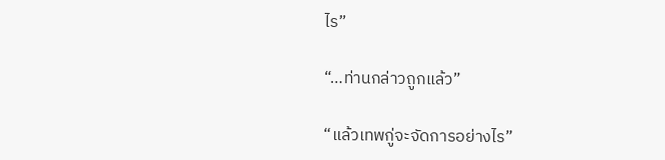ไร”

“…ท่านกล่าวถูกแล้ว”

“แล้วเทพกู่จะจัดการอย่างไร”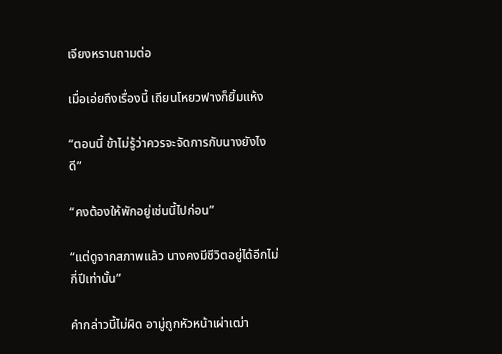เจียงหรานถามต่อ

เมื่อเอ่ยถึงเรื่องนี้ เถียนโหยวฟางก็ยิ้มแห้ง

“ตอนนี้ ข้าไม่รู้ว่าควรจะจัดการกับนางยังไงดี”

“คงต้องให้พักอยู่เช่นนี้ไปก่อน”

“แต่ดูจากสภาพแล้ว นางคงมีชีวิตอยู่ได้อีกไม่กี่ปีเท่านั้น”

คำกล่าวนี้ไม่ผิด อามู่ถูกหัวหน้าเผ่าเฒ่า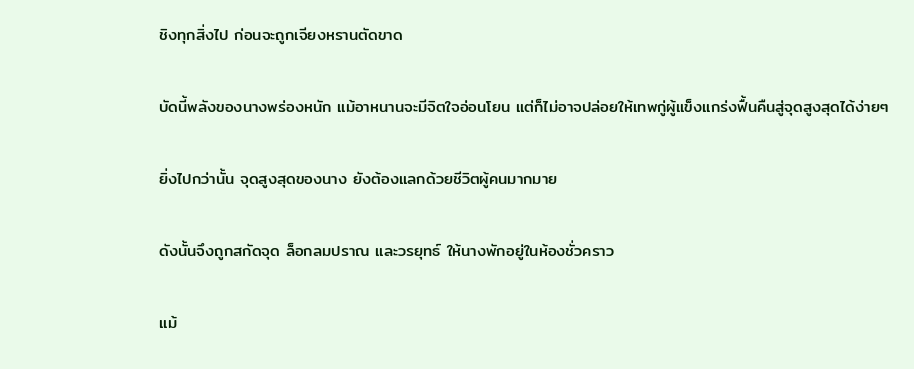ชิงทุกสิ่งไป ก่อนจะถูกเจียงหรานตัดขาด

บัดนี้พลังของนางพร่องหนัก แม้อาหนานจะมีจิตใจอ่อนโยน แต่ก็ไม่อาจปล่อยให้เทพกู่ผู้แข็งแกร่งฟื้นคืนสู่จุดสูงสุดได้ง่ายๆ

ยิ่งไปกว่านั้น จุดสูงสุดของนาง ยังต้องแลกด้วยชีวิตผู้คนมากมาย

ดังนั้นจึงถูกสกัดจุด ล็อกลมปราณ และวรยุทธ์ ให้นางพักอยู่ในห้องชั่วคราว

แม้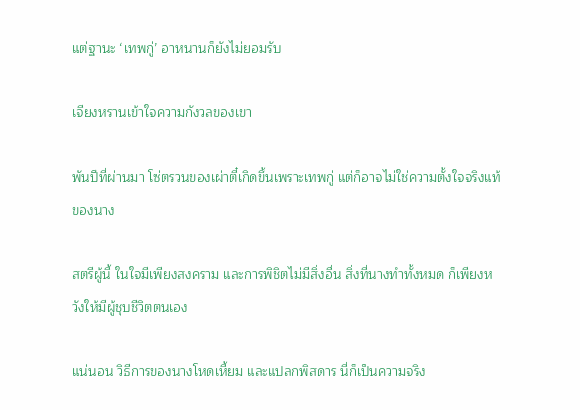แต่ฐานะ ‘เทพกู่’ อาหนานก็ยังไม่ยอมรับ

เจียงหรานเข้าใจความกังวลของเขา

พันปีที่ผ่านมา โซ่ตรวนของเผ่าตี๋เกิดขึ้นเพราะเทพกู่ แต่ก็อาจไม่ใช่ความตั้งใจจริงแท้ของนาง

สตรีผู้นี้ ในใจมีเพียงสงคราม และการพิชิตไม่มีสิ่งอื่น สิ่งที่นางทำทั้งหมด ก็เพียงหวังให้มีผู้ชุบชีวิตตนเอง

แน่นอน วิธีการของนางโหดเหี้ยม และแปลกพิสดาร นี่ก็เป็นความจริง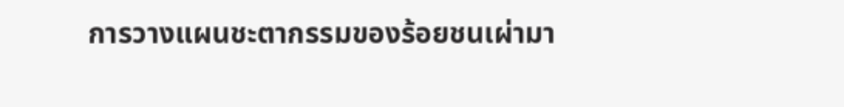การวางแผนชะตากรรมของร้อยชนเผ่ามา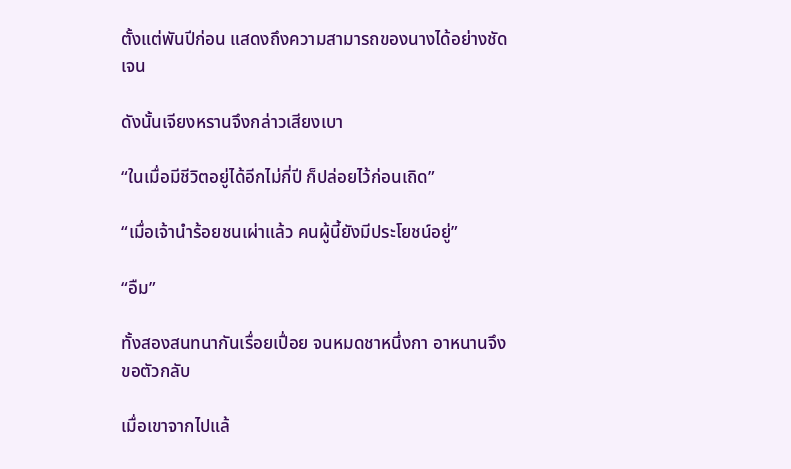ตั้งแต่พันปีก่อน แสดงถึงความสามารถของนางได้อย่างชัดเจน

ดังนั้นเจียงหรานจึงกล่าวเสียงเบา

“ในเมื่อมีชีวิตอยู่ได้อีกไม่กี่ปี ก็ปล่อยไว้ก่อนเถิด”

“เมื่อเจ้านำร้อยชนเผ่าแล้ว คนผู้นี้ยังมีประโยชน์อยู่”

“อืม”

ทั้งสองสนทนากันเรื่อยเปื่อย จนหมดชาหนึ่งกา อาหนานจึงขอตัวกลับ

เมื่อเขาจากไปแล้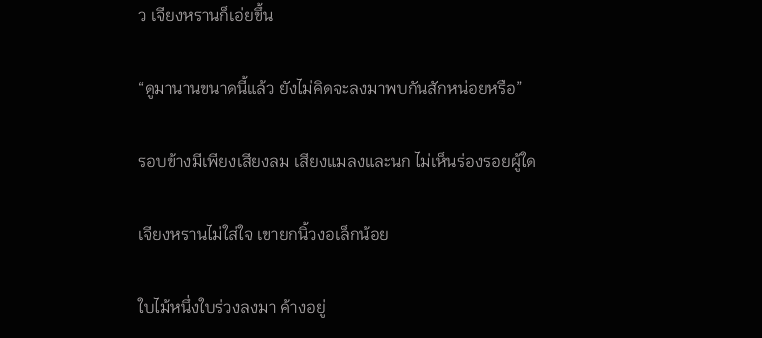ว เจียงหรานก็เอ่ยขึ้น

“ดูมานานขนาดนี้แล้ว ยังไม่คิดจะลงมาพบกันสักหน่อยหรือ”

รอบข้างมีเพียงเสียงลม เสียงแมลงและนก ไม่เห็นร่องรอยผู้ใด

เจียงหรานไม่ใส่ใจ เขายกนิ้วงอเล็กน้อย

ใบไม้หนึ่งใบร่วงลงมา ค้างอยู่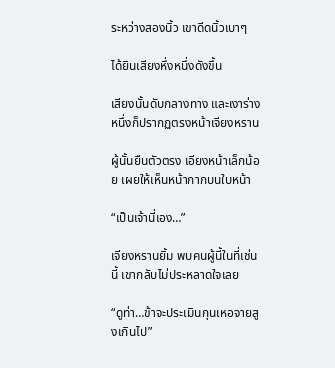ระหว่างสองนิ้ว เขาดีดนิ้วเบาๆ

ได้ยินเสียงหึ่งหนึ่งดังขึ้น

เสียงนั้นดับกลางทาง และเงาร่างหนึ่งก็ปรากฏตรงหน้าเจียงหราน

ผู้นั้นยืนตัวตรง เอียงหน้าเล็กน้อย เผยให้เห็นหน้ากากบนใบหน้า

“เป็นเจ้านี่เอง…”

เจียงหรานยิ้ม พบคนผู้นี้ในที่เช่นนี้ เขากลับไม่ประหลาดใจเลย

“ดูท่า…ข้าจะประเมินกุนเหอจายสูงเกินไป”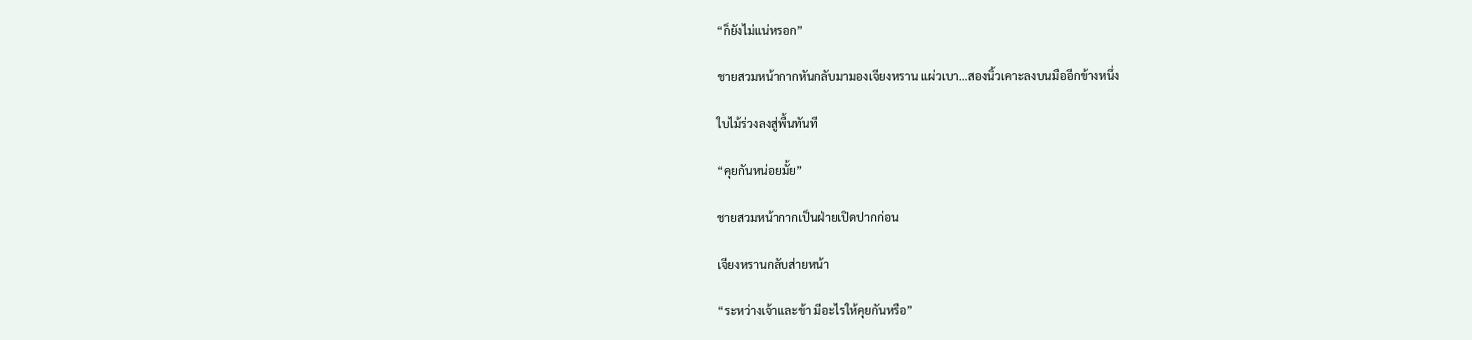“ก็ยังไม่แน่หรอก”

ชายสวมหน้ากากหันกลับมามองเจียงหราน แผ่วเบา…สองนิ้วเคาะลงบนมืออีกข้างหนึ่ง

ใบไม้ร่วงลงสู่พื้นทันที

“คุยกันหน่อยมั้ย”

ชายสวมหน้ากากเป็นฝ่ายเปิดปากก่อน

เจียงหรานกลับส่ายหน้า

“ระหว่างเจ้าและข้า มีอะไรให้คุยกันหรือ”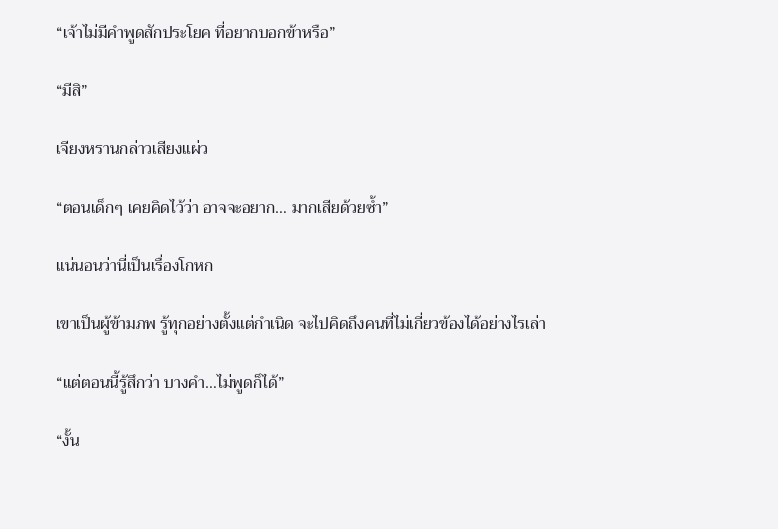“เจ้าไม่มีคำพูดสักประโยค ที่อยากบอกข้าหรือ”

“มีสิ”

เจียงหรานกล่าวเสียงแผ่ว

“ตอนเด็กๆ เคยคิดไว้ว่า อาจจะอยาก… มากเสียด้วยซ้ำ”

แน่นอนว่านี่เป็นเรื่องโกหก

เขาเป็นผู้ข้ามภพ รู้ทุกอย่างตั้งแต่กำเนิด จะไปคิดถึงคนที่ไม่เกี่ยวข้องได้อย่างไรเล่า

“แต่ตอนนี้รู้สึกว่า บางคำ…ไม่พูดก็ได้”

“งั้น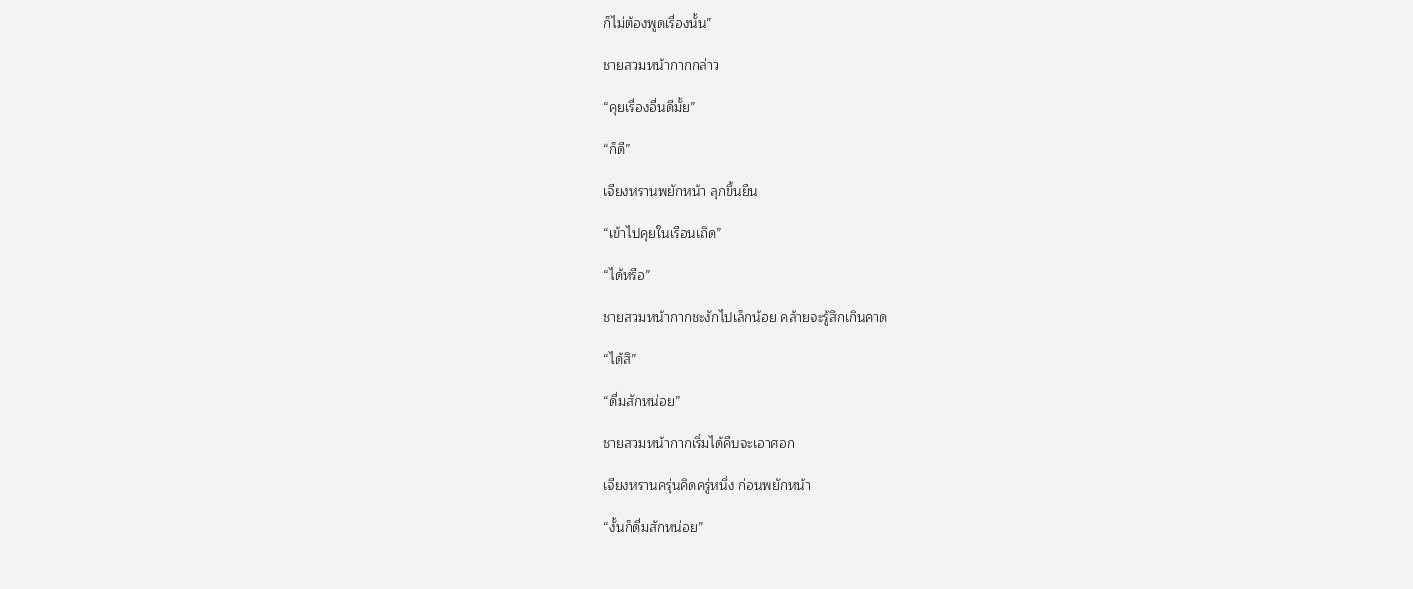ก็ไม่ต้องพูดเรื่องนั้น”

ชายสวมหน้ากากกล่าว

“คุยเรื่องอื่นดีมั้ย”

“ก็ดี”

เจียงหรานพยักหน้า ลุกขึ้นยืน

“เข้าไปคุยในเรือนเถิด”

“ได้หรือ”

ชายสวมหน้ากากชะงักไปเล็กน้อย คล้ายจะรู้สึกเกินคาด

“ได้สิ”

“ดื่มสักหน่อย”

ชายสวมหน้ากากเริ่มได้คืบจะเอาศอก

เจียงหรานครุ่นคิดครู่หนึ่ง ก่อนพยักหน้า

“งั้นก็ดื่มสักหน่อย”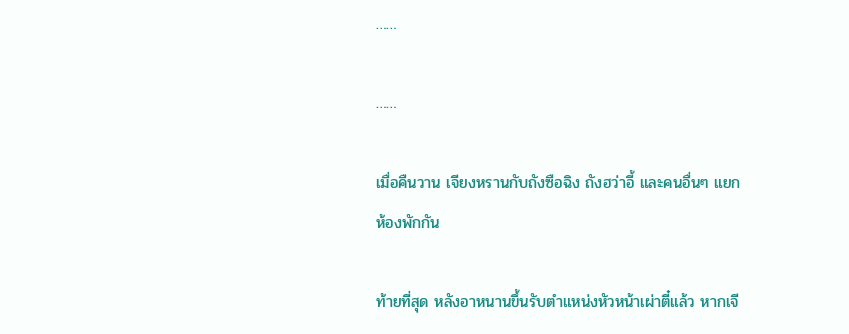……

……

เมื่อคืนวาน เจียงหรานกับถังซือฉิง ถังฮว่าอี้ และคนอื่นๆ แยกห้องพักกัน

ท้ายที่สุด หลังอาหนานขึ้นรับตำแหน่งหัวหน้าเผ่าตี๋แล้ว หากเจี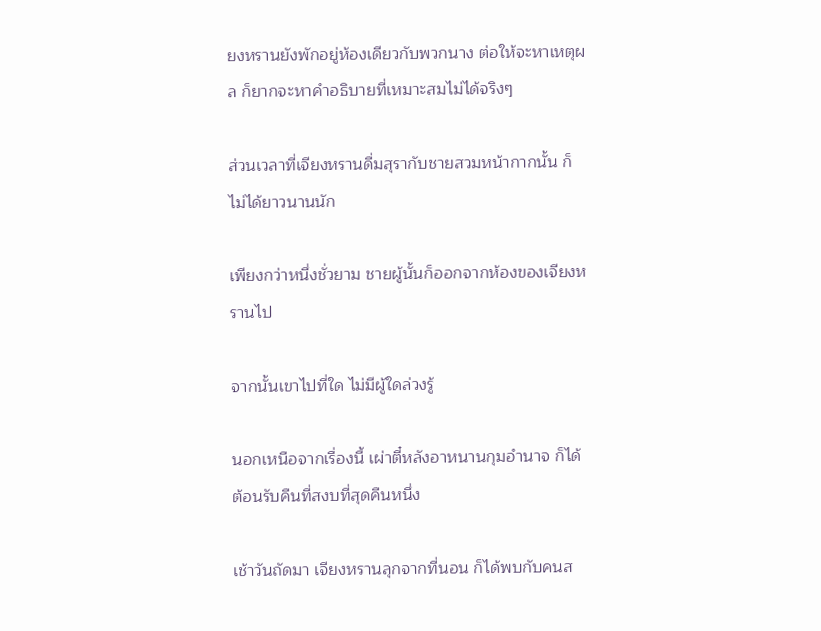ยงหรานยังพักอยู่ห้องเดียวกับพวกนาง ต่อให้จะหาเหตุผล ก็ยากจะหาคำอธิบายที่เหมาะสมไม่ได้จริงๆ

ส่วนเวลาที่เจียงหรานดื่มสุรากับชายสวมหน้ากากนั้น ก็ไม่ได้ยาวนานนัก

เพียงกว่าหนึ่งชั่วยาม ชายผู้นั้นก็ออกจากห้องของเจียงหรานไป

จากนั้นเขาไปที่ใด ไม่มีผู้ใดล่วงรู้

นอกเหนือจากเรื่องนี้ เผ่าตี๋หลังอาหนานกุมอำนาจ ก็ได้ต้อนรับคืนที่สงบที่สุดคืนหนึ่ง

เช้าวันถัดมา เจียงหรานลุกจากที่นอน ก็ได้พบกับคนส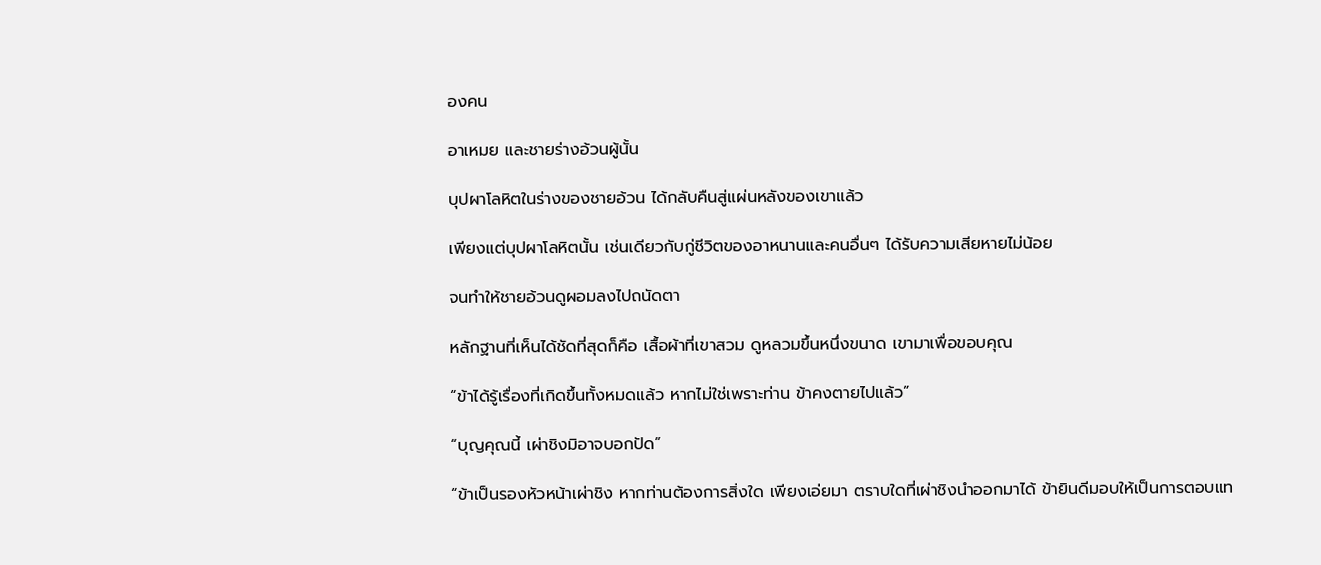องคน

อาเหมย และชายร่างอ้วนผู้นั้น

บุปผาโลหิตในร่างของชายอ้วน ได้กลับคืนสู่แผ่นหลังของเขาแล้ว

เพียงแต่บุปผาโลหิตนั้น เช่นเดียวกับกู่ชีวิตของอาหนานและคนอื่นๆ ได้รับความเสียหายไม่น้อย

จนทำให้ชายอ้วนดูผอมลงไปถนัดตา

หลักฐานที่เห็นได้ชัดที่สุดก็คือ เสื้อผ้าที่เขาสวม ดูหลวมขึ้นหนึ่งขนาด เขามาเพื่อขอบคุณ

“ข้าได้รู้เรื่องที่เกิดขึ้นทั้งหมดแล้ว หากไม่ใช่เพราะท่าน ข้าคงตายไปแล้ว”

“บุญคุณนี้ เผ่าชิงมิอาจบอกปัด”

“ข้าเป็นรองหัวหน้าเผ่าชิง หากท่านต้องการสิ่งใด เพียงเอ่ยมา ตราบใดที่เผ่าชิงนำออกมาได้ ข้ายินดีมอบให้เป็นการตอบแท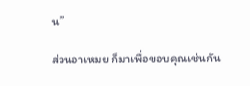น”

ส่วนอาเหมย ก็มาเพื่อขอบคุณเช่นกัน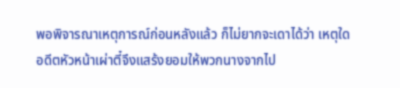พอพิจารณาเหตุการณ์ก่อนหลังแล้ว ก็ไม่ยากจะเดาได้ว่า เหตุใดอดีตหัวหน้าเผ่าตี๋จึงแสร้งยอมให้พวกนางจากไป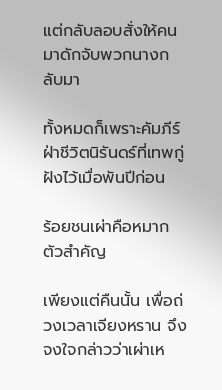แต่กลับลอบสั่งให้คนมาดักจับพวกนางกลับมา

ทั้งหมดก็เพราะคัมภีร์ฝ่าชีวิตนิรันดร์ที่เทพกู่ฝังไว้เมื่อพันปีก่อน

ร้อยชนเผ่าคือหมากตัวสำคัญ

เพียงแต่คืนนั้น เพื่อถ่วงเวลาเจียงหราน จึงจงใจกล่าวว่าเผ่าเห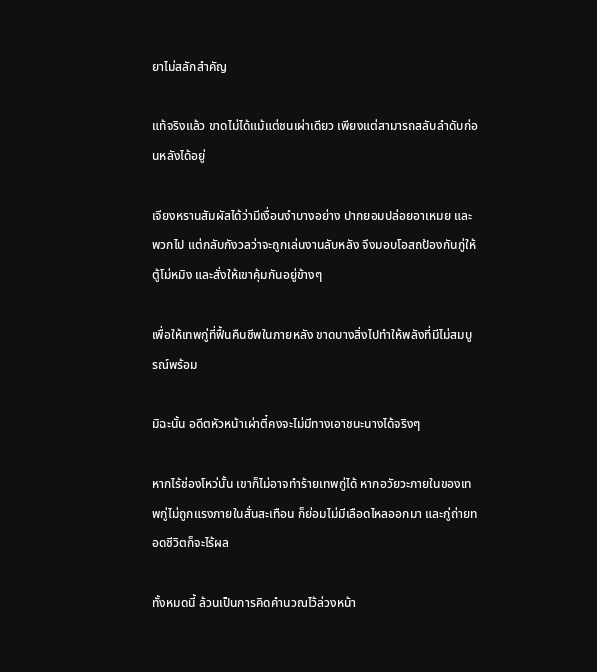ยาไม่สลักสำคัญ

แท้จริงแล้ว ขาดไม่ได้แม้แต่ชนเผ่าเดียว เพียงแต่สามารถสลับลำดับก่อนหลังได้อยู่

เจียงหรานสัมผัสได้ว่ามีเงื่อนงำบางอย่าง ปากยอมปล่อยอาเหมย และพวกไป แต่กลับกังวลว่าจะถูกเล่นงานลับหลัง จึงมอบโอสถป้องกันกู่ให้ตู้โม่หมิง และสั่งให้เขาคุ้มกันอยู่ข้างๆ

เพื่อให้เทพกู่ที่ฟื้นคืนชีพในภายหลัง ขาดบางสิ่งไปทำให้พลังที่มีไม่สมบูรณ์พร้อม

มิฉะนั้น อดีตหัวหน้าเผ่าตี๋คงจะไม่มีทางเอาชนะนางได้จริงๆ

หากไร้ช่องโหว่นั้น เขาก็ไม่อาจทำร้ายเทพกู่ได้ หากอวัยวะภายในของเทพกู่ไม่ถูกแรงภายในสั่นสะเทือน ก็ย่อมไม่มีเลือดไหลออกมา และกู่ถ่ายทอดชีวิตก็จะไร้ผล

ทั้งหมดนี้ ล้วนเป็นการคิดคำนวณไว้ล่วงหน้า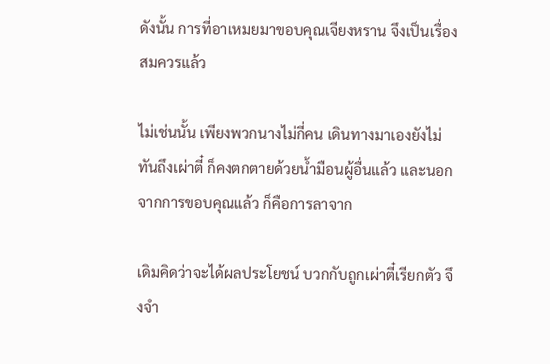ดังนั้น การที่อาเหมยมาขอบคุณเจียงหราน จึงเป็นเรื่องสมควรแล้ว

ไม่เช่นนั้น เพียงพวกนางไม่กี่คน เดินทางมาเองยังไม่ทันถึงเผ่าตี๋ ก็คงตกตายด้วยน้ำมือนผู้อื่นแล้ว และนอกจากการขอบคุณแล้ว ก็คือการลาจาก

เดิมคิดว่าจะได้ผลประโยชน์ บวกกับถูกเผ่าตี๋เรียกตัว จึงจำ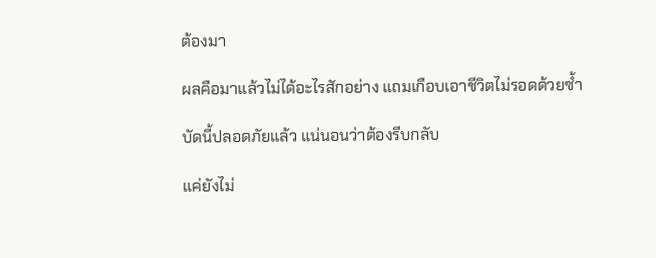ต้องมา

ผลคือมาแล้วไม่ได้อะไรสักอย่าง แถมเกือบเอาชีวิตไม่รอดด้วยซ้ำ

บัดนี้ปลอดภัยแล้ว แน่นอนว่าต้องรีบกลับ

แค่ยังไม่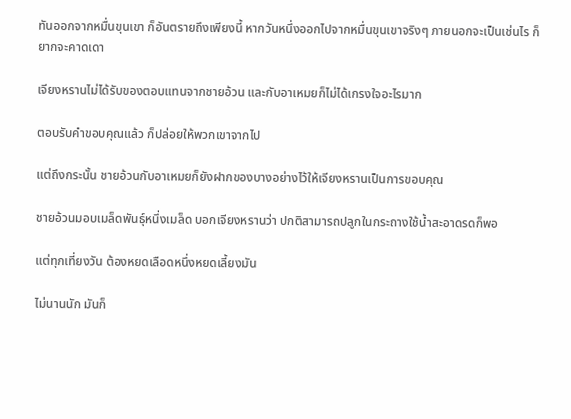ทันออกจากหมื่นขุนเขา ก็อันตรายถึงเพียงนี้ หากวันหนึ่งออกไปจากหมื่นขุนเขาจริงๆ ภายนอกจะเป็นเช่นไร ก็ยากจะคาดเดา

เจียงหรานไม่ได้รับของตอบแทนจากชายอ้วน และกับอาเหมยก็ไม่ได้เกรงใจอะไรมาก

ตอบรับคำขอบคุณแล้ว ก็ปล่อยให้พวกเขาจากไป

แต่ถึงกระนั้น ชายอ้วนกับอาเหมยก็ยังฝากของบางอย่างไว้ให้เจียงหรานเป็นการขอบคุณ

ชายอ้วนมอบเมล็ดพันธุ์หนึ่งเมล็ด บอกเจียงหรานว่า ปกติสามารถปลูกในกระถางใช้น้ำสะอาดรดก็พอ

แต่ทุกเที่ยงวัน ต้องหยดเลือดหนึ่งหยดเลี้ยงมัน

ไม่นานนัก มันก็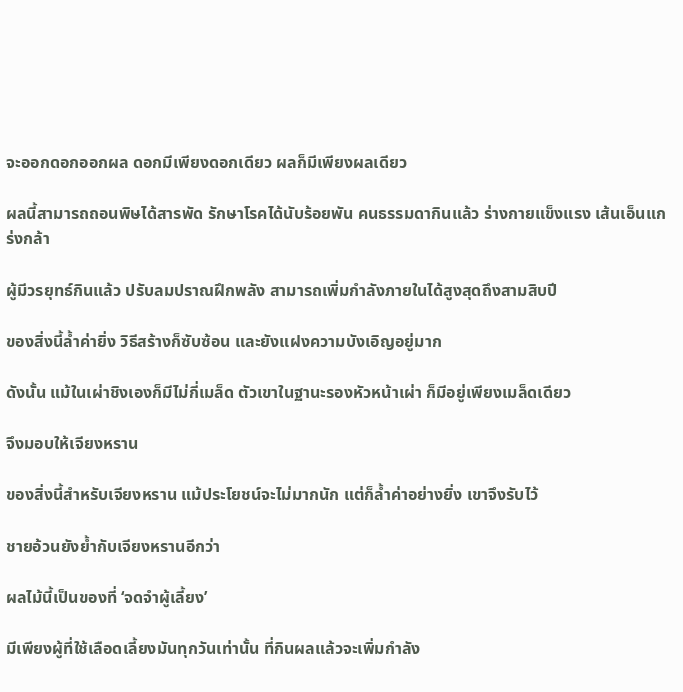จะออกดอกออกผล ดอกมีเพียงดอกเดียว ผลก็มีเพียงผลเดียว

ผลนี้สามารถถอนพิษได้สารพัด รักษาโรคได้นับร้อยพัน คนธรรมดากินแล้ว ร่างกายแข็งแรง เส้นเอ็นแกร่งกล้า

ผู้มีวรยุทธ์กินแล้ว ปรับลมปราณฝึกพลัง สามารถเพิ่มกำลังภายในได้สูงสุดถึงสามสิบปี

ของสิ่งนี้ล้ำค่ายิ่ง วิธีสร้างก็ซับซ้อน และยังแฝงความบังเอิญอยู่มาก

ดังนั้น แม้ในเผ่าชิงเองก็มีไม่กี่เมล็ด ตัวเขาในฐานะรองหัวหน้าเผ่า ก็มีอยู่เพียงเมล็ดเดียว

จึงมอบให้เจียงหราน

ของสิ่งนี้สำหรับเจียงหราน แม้ประโยชน์จะไม่มากนัก แต่ก็ล้ำค่าอย่างยิ่ง เขาจึงรับไว้

ชายอ้วนยังย้ำกับเจียงหรานอีกว่า

ผลไม้นี้เป็นของที่ ‘จดจำผู้เลี้ยง’

มีเพียงผู้ที่ใช้เลือดเลี้ยงมันทุกวันเท่านั้น ที่กินผลแล้วจะเพิ่มกำลัง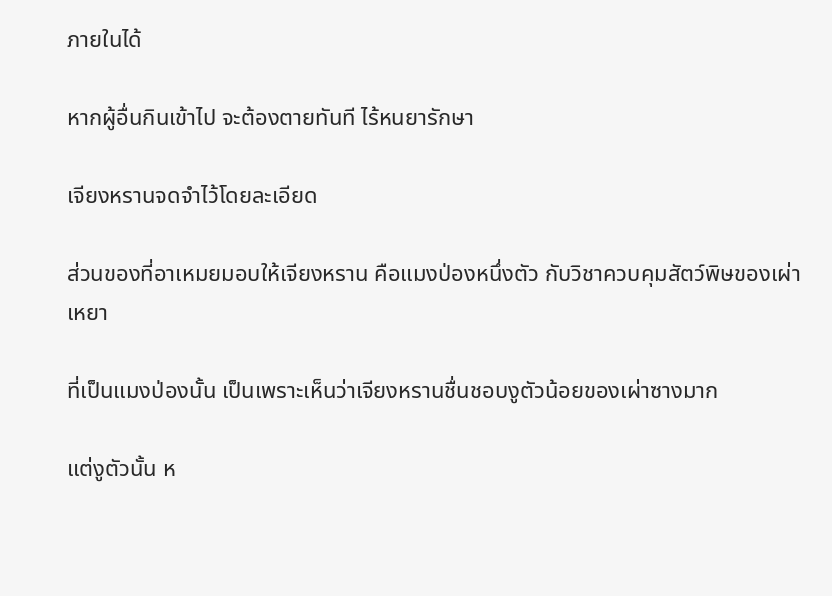ภายในได้

หากผู้อื่นกินเข้าไป จะต้องตายทันที ไร้หนยารักษา

เจียงหรานจดจำไว้โดยละเอียด

ส่วนของที่อาเหมยมอบให้เจียงหราน คือแมงป่องหนึ่งตัว กับวิชาควบคุมสัตว์พิษของเผ่าเหยา

ที่เป็นแมงป่องนั้น เป็นเพราะเห็นว่าเจียงหรานชื่นชอบงูตัวน้อยของเผ่าซางมาก

แต่งูตัวนั้น ห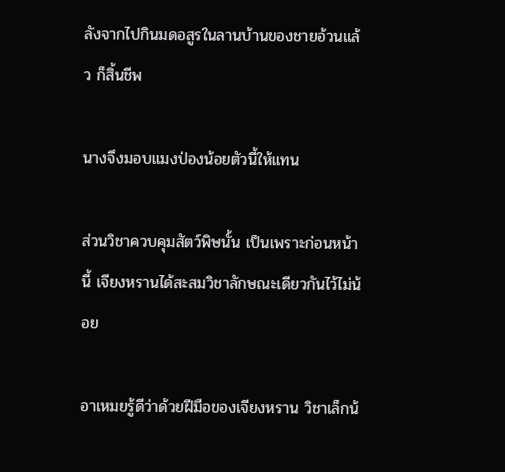ลังจากไปกินมดอสูรในลานบ้านของชายอ้วนแล้ว ก็สิ้นชีพ

นางจึงมอบแมงป่องน้อยตัวนี้ให้แทน

ส่วนวิชาควบคุมสัตว์พิษนั้น เป็นเพราะก่อนหน้านี้ เจียงหรานได้สะสมวิชาลักษณะเดียวกันไว้ไม่น้อย

อาเหมยรู้ดีว่าด้วยฝีมือของเจียงหราน วิชาเล็กน้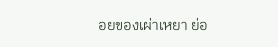อยของเผ่าเหยา ย่อ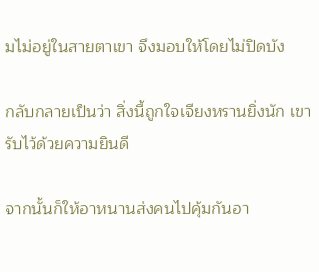มไม่อยู่ในสายตาเขา จึงมอบให้โดยไม่ปิดบัง

กลับกลายเป็นว่า สิ่งนี้ถูกใจเจียงหรานยิ่งนัก เขารับไว้ด้วยความยินดี

จากนั้นก็ให้อาหนานส่งคนไปคุ้มกันอา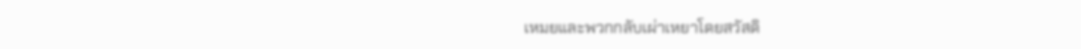เหมยและพวกกลับเผ่าเหยาโดยสวัสดิ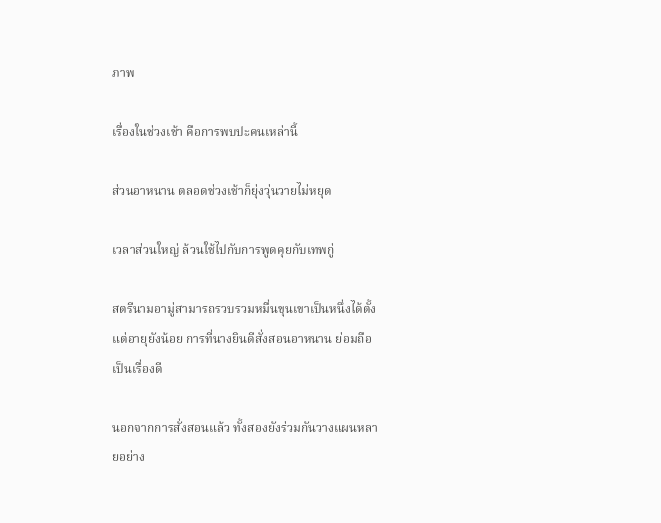ภาพ

เรื่องในช่วงเช้า คือการพบปะคนเหล่านี้

ส่วนอาหนาน ตลอดช่วงเช้าก็ยุ่งวุ่นวายไม่หยุด

เวลาส่วนใหญ่ ล้วนใช้ไปกับการพูดคุยกับเทพกู่

สตรีนามอามู่สามารถรวบรวมหมื่นขุนเขาเป็นหนึ่งได้ตั้งแต่อายุยังน้อย การที่นางยินดีสั่งสอนอาหนาน ย่อมถือเป็นเรื่องดี

นอกจากการสั่งสอนแล้ว ทั้งสองยังร่วมกันวางแผนหลายอย่าง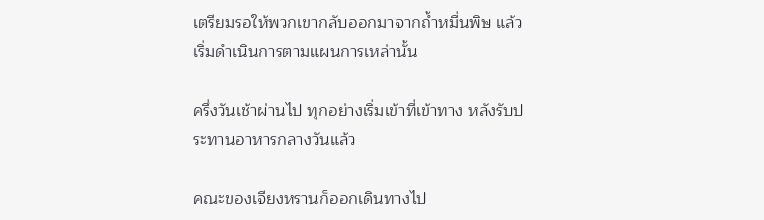เตรียมรอให้พวกเขากลับออกมาจากถ้ำหมื่นพิษ แล้วเริ่มดำเนินการตามแผนการเหล่านั้น

ครึ่งวันเช้าผ่านไป ทุกอย่างเริ่มเข้าที่เข้าทาง หลังรับประทานอาหารกลางวันแล้ว

คณะของเจียงหรานก็ออกเดินทางไป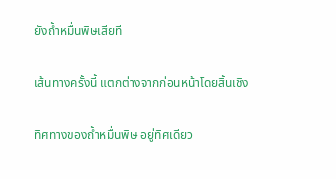ยังถ้ำหมื่นพิษเสียที

เส้นทางครั้งนี้ แตกต่างจากก่อนหน้าโดยสิ้นเชิง

ทิศทางของถ้ำหมื่นพิษ อยู่ทิศเดียว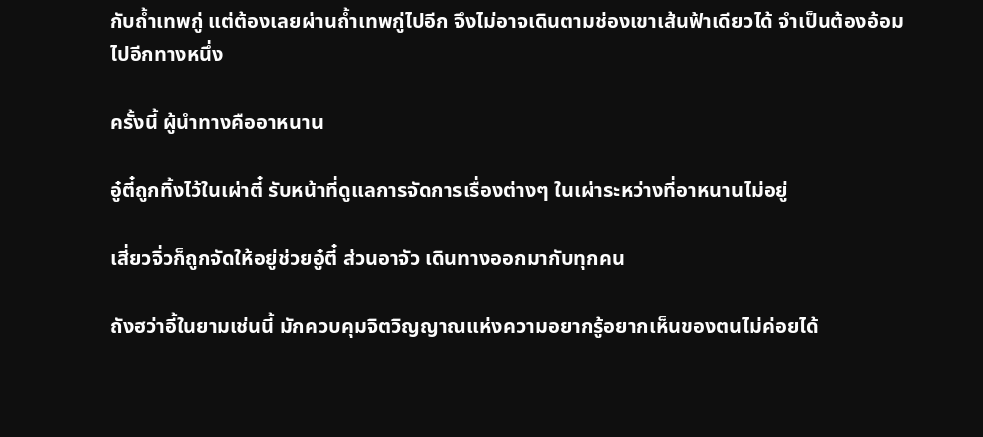กับถ้ำเทพกู่ แต่ต้องเลยผ่านถ้ำเทพกู่ไปอีก จึงไม่อาจเดินตามช่องเขาเส้นฟ้าเดียวได้ จำเป็นต้องอ้อมไปอีกทางหนึ่ง

ครั้งนี้ ผู้นำทางคืออาหนาน

อู๋ตี๋ถูกทิ้งไว้ในเผ่าตี๋ รับหน้าที่ดูแลการจัดการเรื่องต่างๆ ในเผ่าระหว่างที่อาหนานไม่อยู่

เสี่ยวจิ่วก็ถูกจัดให้อยู่ช่วยอู๋ตี๋ ส่วนอาจัว เดินทางออกมากับทุกคน

ถังฮว่าอี้ในยามเช่นนี้ มักควบคุมจิตวิญญาณแห่งความอยากรู้อยากเห็นของตนไม่ค่อยได้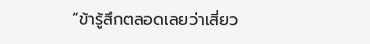“ข้ารู้สึกตลอดเลยว่าเสี่ยว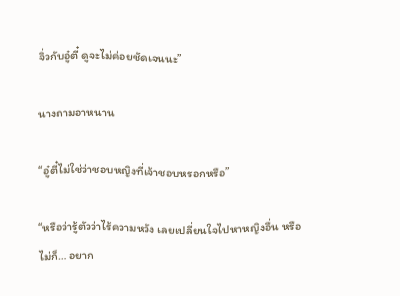จิ่วกับอู๋ตี๋ ดูจะไม่ค่อยชัดเจนนะ”

นางถามอาหนาน

“อู๋ตี๋ไม่ใช่ว่าชอบหญิงที่เจ้าชอบหรอกหรือ”

“หรือว่ารู้ตัวว่าไร้ความหวัง เลยเปลี่ยนใจไปหาหญิงอื่น หรือไม่ก็… อยาก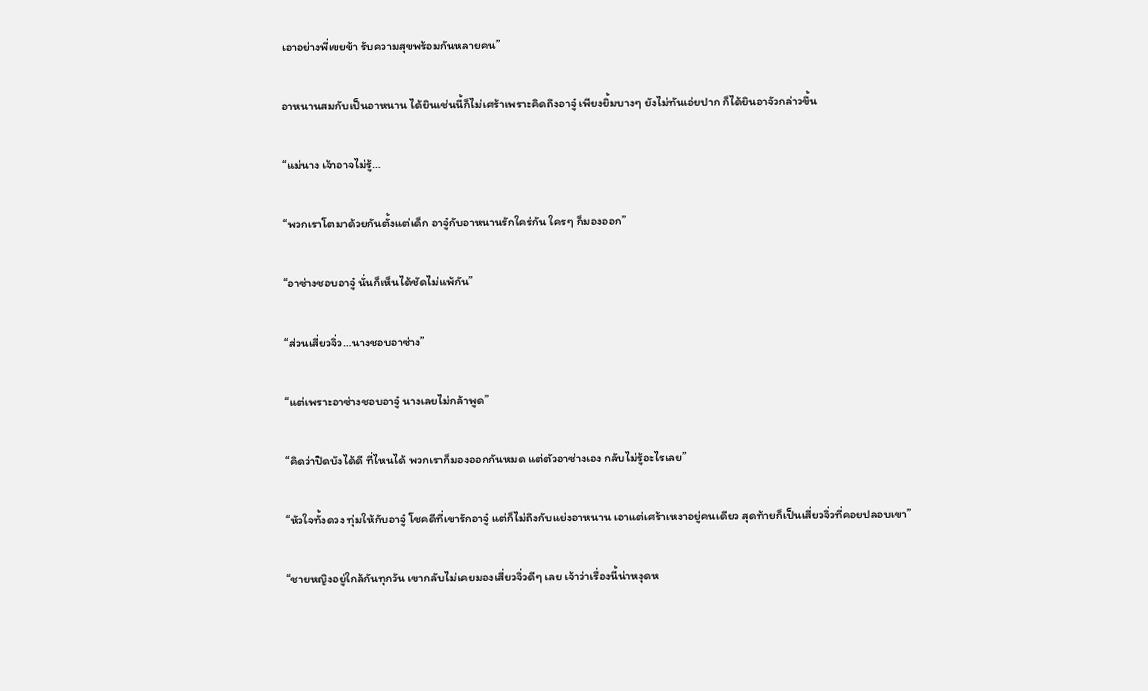เอาอย่างพี่เขยข้า รับความสุขพร้อมกันหลายคน”

อาหนานสมกับเป็นอาหนาน ได้ยินเช่นนี้ก็ไม่เศร้าเพราะคิดถึงอาจู๋ เพียงยิ้มบางๆ ยังไม่ทันเอ่ยปาก ก็ได้ยินอาจัวกล่าวขึ้น

“แม่นาง เจ้าอาจไม่รู้…

“พวกเราโตมาด้วยกันตั้งแต่เด็ก อาจู๋กับอาหนานรักใคร่กัน ใครๆ ก็มองออก”

“อาซ่างชอบอาจู๋ นั่นก็เห็นได้ชัดไม่แพ้กัน”

“ส่วนเสี่ยวจิ่ว…นางชอบอาซ่าง”

“แต่เพราะอาซ่างชอบอาจู๋ นางเลยไม่กล้าพูด”

“คิดว่าปิดบังได้ดี ที่ไหนได้ พวกเราก็มองออกกันหมด แต่ตัวอาซ่างเอง กลับไม่รู้อะไรเลย”

“หัวใจทั้งดวง ทุ่มให้กับอาจู๋ โชคดีที่เขารักอาจู๋ แต่ก็ไม่ถึงกับแย่งอาหนาน เอาแต่เศร้าเหงาอยู่คนเดียว สุดท้ายก็เป็นเสี่ยวจิ่วที่คอยปลอบเขา”

“ชายหญิงอยู่ใกล้กันทุกวัน เขากลับไม่เคยมองเสี่ยวจิ่วดีๆ เลย เจ้าว่าเรื่องนี้น่าหงุดห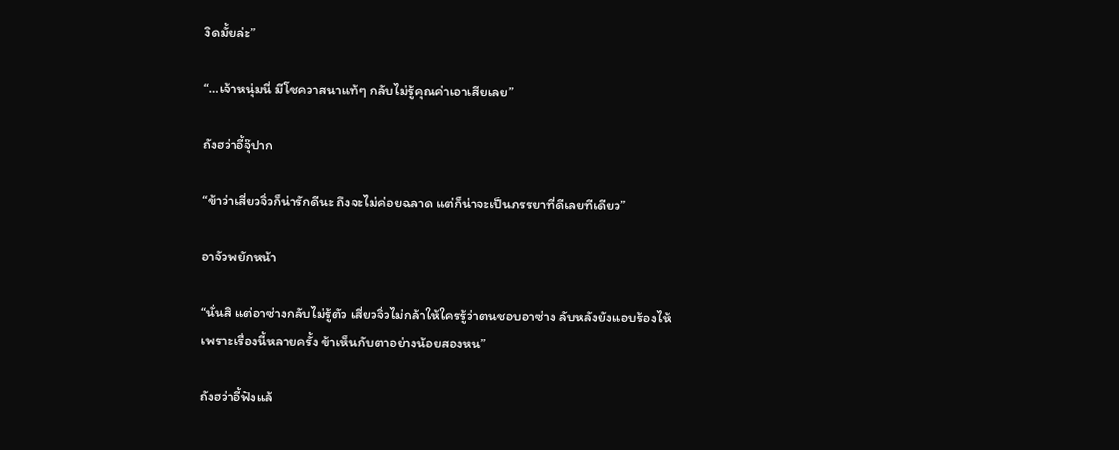งิดมั้ยล่ะ”

“…เจ้าหนุ่มนี่ มีโชควาสนาแท้ๆ กลับไม่รู้คุณค่าเอาเสียเลย”

ถังฮว่าอี้จุ๊ปาก

“ข้าว่าเสี่ยวจิ่วก็น่ารักดีนะ ถึงจะไม่ค่อยฉลาด แต่ก็น่าจะเป็นภรรยาที่ดีเลยทีเดียว”

อาจัวพยักหน้า

“นั่นสิ แต่อาซ่างกลับไม่รู้ตัว เสี่ยวจิ่วไม่กล้าให้ใครรู้ว่าตนชอบอาซ่าง ลับหลังยังแอบร้องไห้เพราะเรื่องนี้หลายครั้ง ข้าเห็นกับตาอย่างน้อยสองหน”

ถังฮว่าอี้ฟังแล้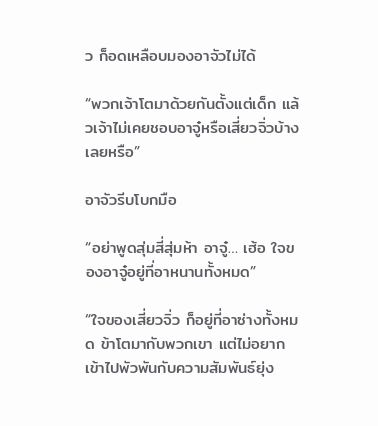ว ก็อดเหลือบมองอาจัวไม่ได้

“พวกเจ้าโตมาด้วยกันตั้งแต่เด็ก แล้วเจ้าไม่เคยชอบอาจู๋หรือเสี่ยวจิ่วบ้างเลยหรือ”

อาจัวรีบโบกมือ

“อย่าพูดสุ่มสี่สุ่มห้า อาจู๋… เฮ้อ ใจของอาจู๋อยู่ที่อาหนานทั้งหมด”

“ใจของเสี่ยวจิ่ว ก็อยู่ที่อาซ่างทั้งหมด ข้าโตมากับพวกเขา แต่ไม่อยากเข้าไปพัวพันกับความสัมพันธ์ยุ่ง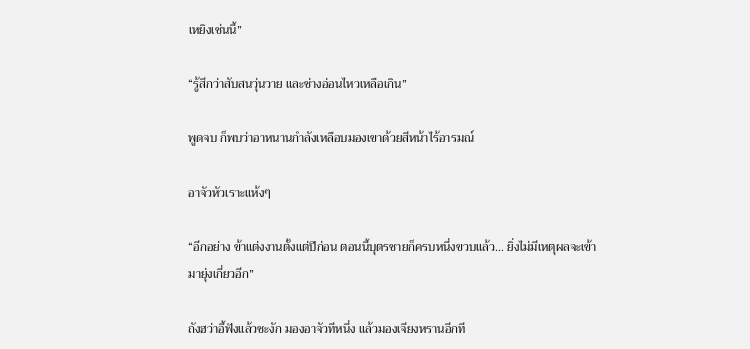เหยิงเช่นนี้”

“รู้สึกว่าสับสนวุ่นวาย และช่างอ่อนไหวเหลือเกิน”

พูดจบ ก็พบว่าอาหนานกำลังเหลือบมองเขาด้วยสีหน้าไร้อารมณ์

อาจัวหัวเราะแห้งๆ

“อีกอย่าง ข้าแต่งงานตั้งแต่ปีก่อน ตอนนี้บุตรชายก็ครบหนึ่งขวบแล้ว… ยิ่งไม่มีเหตุผลจะเข้ามายุ่งเกี่ยวอีก”

ถังฮว่าอี้ฟังแล้วชะงัก มองอาจัวทีหนึ่ง แล้วมองเจียงหรานอีกที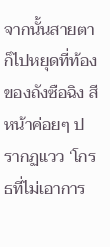จากนั้นสายตาก็ไปหยุดที่ท้องของถังซือฉิง สีหน้าค่อยๆ ปรากฏแวว ‘โกรธที่ไม่เอาการ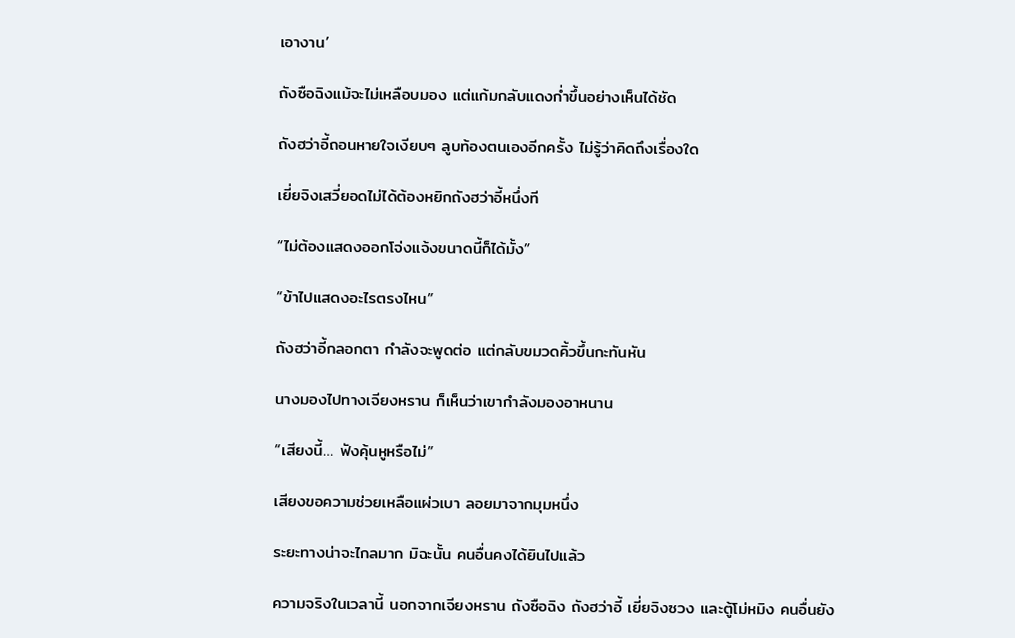เอางาน’

ถังซือฉิงแม้จะไม่เหลือบมอง แต่แก้มกลับแดงก่ำขึ้นอย่างเห็นได้ชัด

ถังฮว่าอี้ถอนหายใจเงียบๆ ลูบท้องตนเองอีกครั้ง ไม่รู้ว่าคิดถึงเรื่องใด

เยี่ยจิงเสวี่ยอดไม่ได้ต้องหยิกถังฮว่าอี้หนึ่งที

“ไม่ต้องแสดงออกโจ่งแจ้งขนาดนี้ก็ได้มั้ง”

“ข้าไปแสดงอะไรตรงไหน”

ถังฮว่าอี้กลอกตา กำลังจะพูดต่อ แต่กลับขมวดคิ้วขึ้นกะทันหัน

นางมองไปทางเจียงหราน ก็เห็นว่าเขากำลังมองอาหนาน

“เสียงนี้… ฟังคุ้นหูหรือไม่”

เสียงขอความช่วยเหลือแผ่วเบา ลอยมาจากมุมหนึ่ง

ระยะทางน่าจะไกลมาก มิฉะนั้น คนอื่นคงได้ยินไปแล้ว

ความจริงในเวลานี้ นอกจากเจียงหราน ถังซือฉิง ถังฮว่าอี้ เยี่ยจิงซวง และตู้โม่หมิง คนอื่นยัง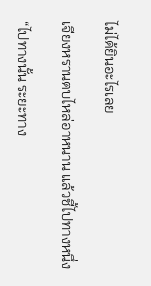ไม่ได้ยินอะไรเลย

เจียงหรานตบไหล่อาหนาน แล้วชี้ไปทางหนึ่ง

“ไปทางนั้น ระยะทาง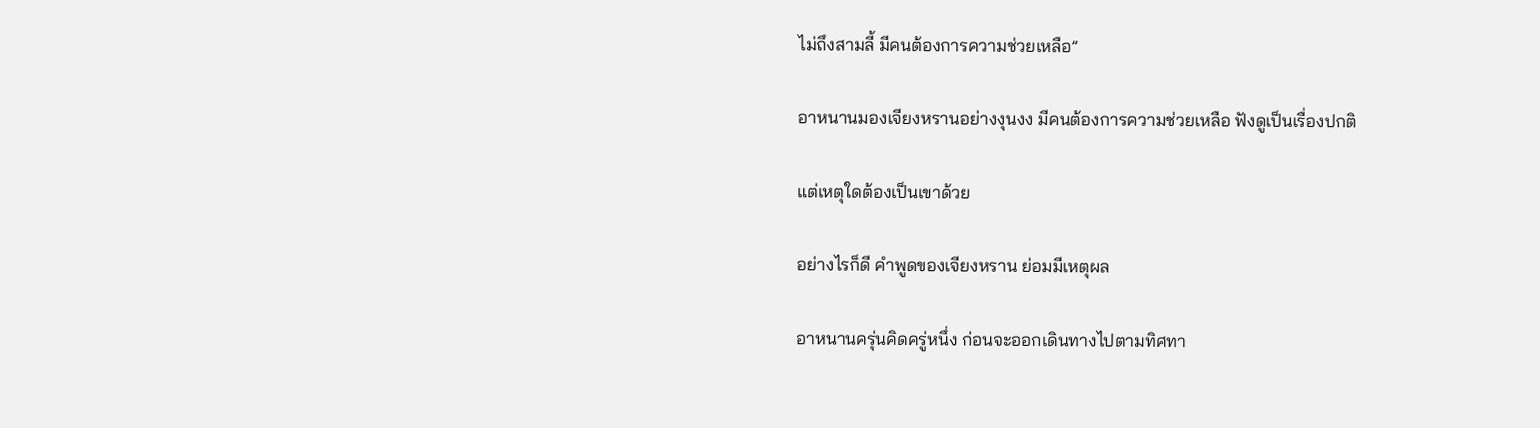ไม่ถึงสามลี้ มีคนต้องการความช่วยเหลือ”

อาหนานมองเจียงหรานอย่างงุนงง มีคนต้องการความช่วยเหลือ ฟังดูเป็นเรื่องปกติ

แต่เหตุใดต้องเป็นเขาด้วย

อย่างไรก็ดี คำพูดของเจียงหราน ย่อมมีเหตุผล

อาหนานครุ่นคิดครู่หนึ่ง ก่อนจะออกเดินทางไปตามทิศทา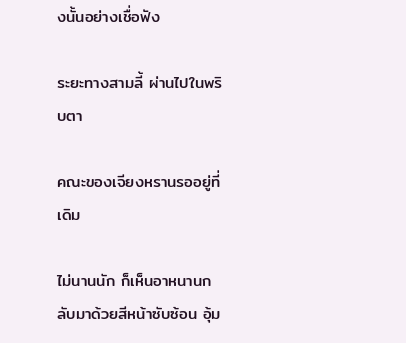งนั้นอย่างเชื่อฟัง

ระยะทางสามลี้ ผ่านไปในพริบตา

คณะของเจียงหรานรออยู่ที่เดิม

ไม่นานนัก ก็เห็นอาหนานกลับมาด้วยสีหน้าซับซ้อน อุ้ม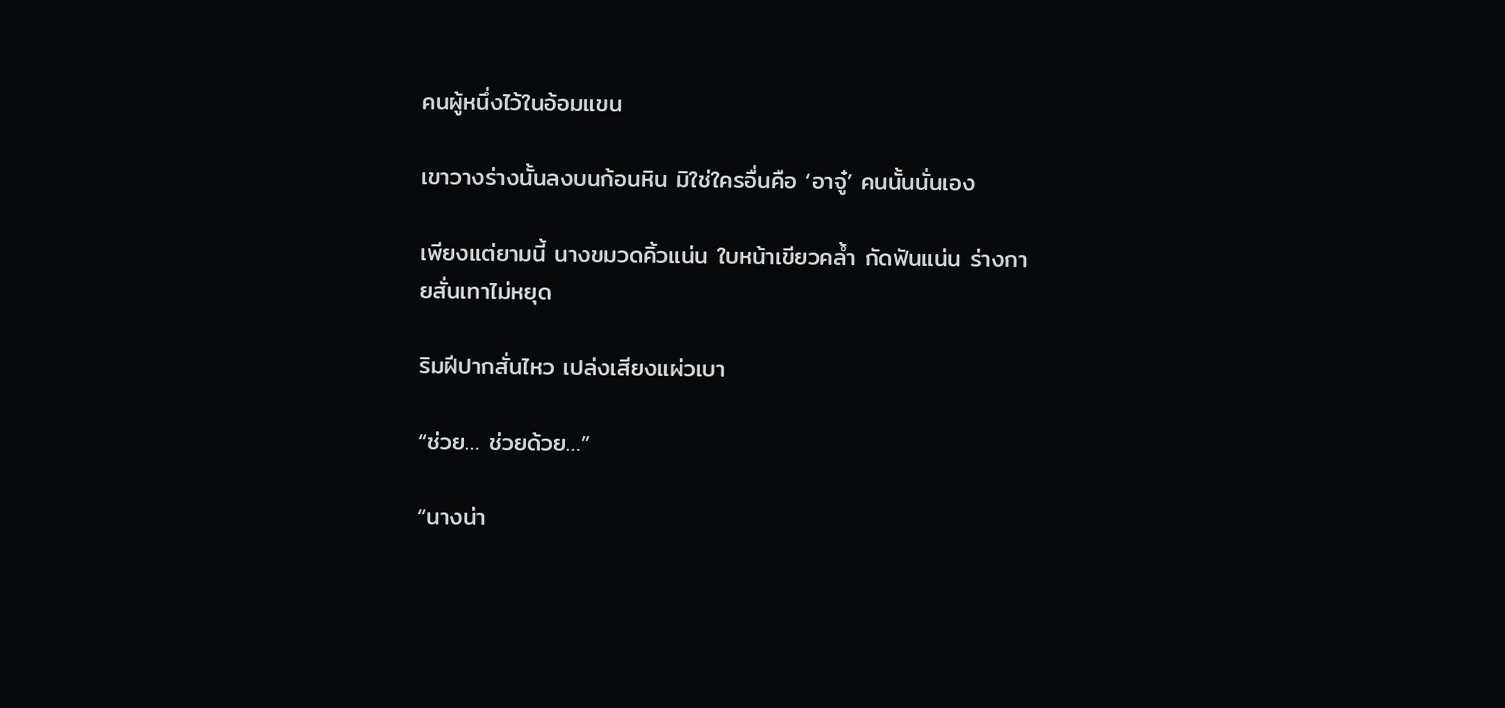คนผู้หนึ่งไว้ในอ้อมแขน

เขาวางร่างนั้นลงบนก้อนหิน มิใช่ใครอื่นคือ ‘อาจู๋’ คนนั้นนั่นเอง

เพียงแต่ยามนี้ นางขมวดคิ้วแน่น ใบหน้าเขียวคล้ำ กัดฟันแน่น ร่างกายสั่นเทาไม่หยุด

ริมฝีปากสั่นไหว เปล่งเสียงแผ่วเบา

“ช่วย… ช่วยด้วย…”

“นางน่า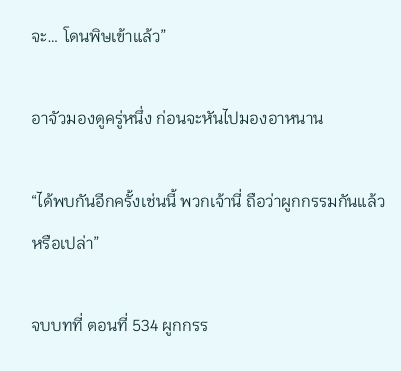จะ… โดนพิษเข้าแล้ว”

อาจัวมองดูครู่หนึ่ง ก่อนจะหันไปมองอาหนาน

“ได้พบกันอีกครั้งเช่นนี้ พวกเจ้านี่ ถือว่าผูกกรรมกันแล้วหรือเปล่า”

จบบทที่ ตอนที่ 534 ผูกกรร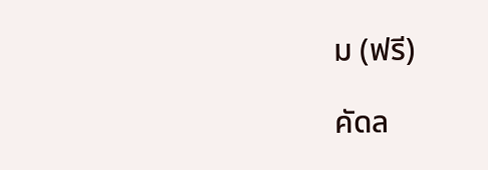ม (ฟรี)

คัดล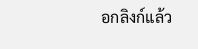อกลิงก์แล้ว